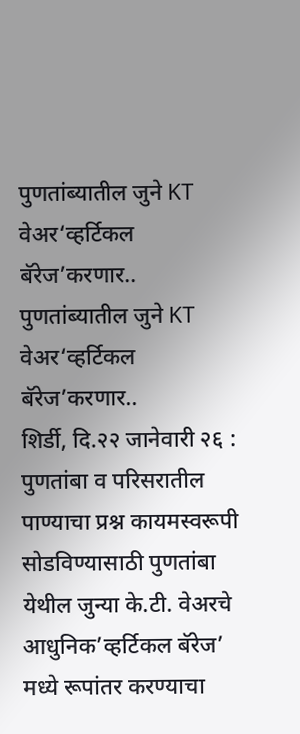पुणतांब्यातील जुने KT वेअर‘व्हर्टिकल बॅरेज’करणार..
पुणतांब्यातील जुने KT वेअर‘व्हर्टिकल बॅरेज’करणार..
शिर्डी, दि.२२ जानेवारी २६ :
पुणतांबा व परिसरातील पाण्याचा प्रश्न कायमस्वरूपी सोडविण्यासाठी पुणतांबा येथील जुन्या के.टी. वेअरचे आधुनिक’व्हर्टिकल बॅरेज’ मध्ये रूपांतर करण्याचा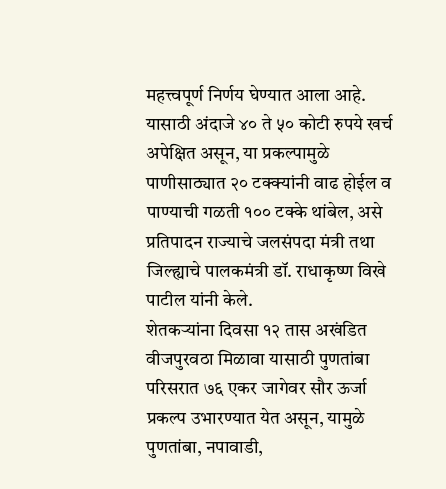महत्त्वपूर्ण निर्णय घेण्यात आला आहे. यासाठी अंदाजे ४० ते ५० कोटी रुपये खर्च अपेक्षित असून, या प्रकल्पामुळे पाणीसाठ्यात २० टक्क्यांनी वाढ होईल व पाण्याची गळती १०० टक्के थांबेल, असे प्रतिपादन राज्याचे जलसंपदा मंत्री तथा जिल्ह्याचे पालकमंत्री डॉ. राधाकृष्ण विखे पाटील यांनी केले.
शेतकऱ्यांना दिवसा १२ तास अखंडित वीजपुरवठा मिळावा यासाठी पुणतांबा परिसरात ७६ एकर जागेवर सौर ऊर्जा प्रकल्प उभारण्यात येत असून, यामुळे पुणतांबा, नपावाडी,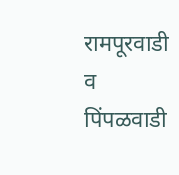रामपूरवाडी व पिंपळवाडी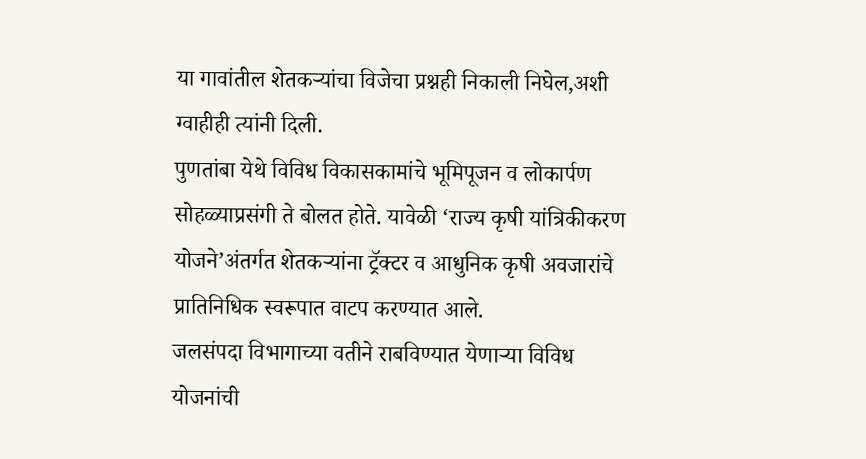या गावांतील शेतकऱ्यांचा विजेचा प्रश्नही निकाली निघेल,अशी ग्वाहीही त्यांनी दिली.
पुणतांबा येथे विविध विकासकामांचे भूमिपूजन व लोकार्पण सोहळ्याप्रसंगी ते बोलत होते. यावेळी ‘राज्य कृषी यांत्रिकीकरण योजने’अंतर्गत शेतकऱ्यांना ट्रॅक्टर व आधुनिक कृषी अवजारांचे प्रातिनिधिक स्वरूपात वाटप करण्यात आले.
जलसंपदा विभागाच्या वतीने राबविण्यात येणाऱ्या विविध योजनांची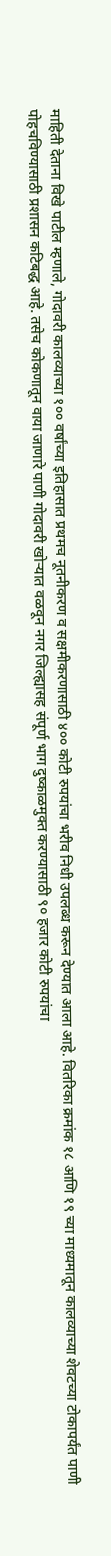माहिती देताना विखे पाटील म्हणाले, गोदावरी कालव्याच्या १०० वर्षांच्या इतिहासात प्रथमच नूतनीकरण व सक्षमीकरणासाठी ४०० कोटी रुपयांचा भरीव निधी उपलब्ध करून देण्यात आला आहे. वितरिका क्रमांक १८ आणि १९ च्या माध्यमातून कालव्याच्या शेवटच्या टोकापर्यंत पाणी पोहचविण्यासाठी प्रशासन कटिबद्ध आहे. तसेच कोकणातून वाया जाणारे पाणी गोदावरी खोऱ्यात वळवून नगर जिल्ह्यासह संपूर्ण भाग दुष्काळमुक्त करण्यासाठी ९० हजार कोटी रुपयांचा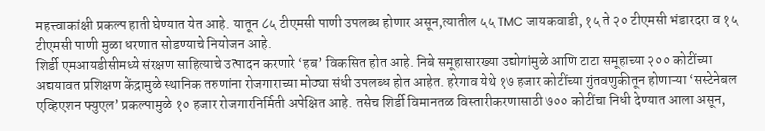महत्त्वाकांक्षी प्रकल्प हाती घेण्यात येत आहे. यातून ८५ टीएमसी पाणी उपलब्ध होणार असून,त्यातील ५५ TMC जायकवाडी, १५ ते २० टीएमसी भंडारदरा व १५ टीएमसी पाणी मुळा धरणात सोडण्याचे नियोजन आहे.
शिर्डी एमआयडीसीमध्ये संरक्षण साहित्याचे उत्पादन करणारे ‘हब’ विकसित होत आहे. निबे समूहासारख्या उद्योगांमुळे आणि टाटा समूहाच्या २०० कोटींच्या अद्ययावत प्रशिक्षण केंद्रामुळे स्थानिक तरुणांना रोजगाराच्या मोठ्या संधी उपलब्ध होत आहेत. हरेगाव येथे १७ हजार कोटींच्या गुंतवणुकीतून होणाऱ्या ‘सस्टेनेबल एव्हिएशन फ्युएल’ प्रकल्पामुळे १० हजार रोजगारनिर्मिती अपेक्षित आहे. तसेच शिर्डी विमानतळ विस्तारीकरणासाठी ७०० कोटींचा निधी देण्यात आला असून,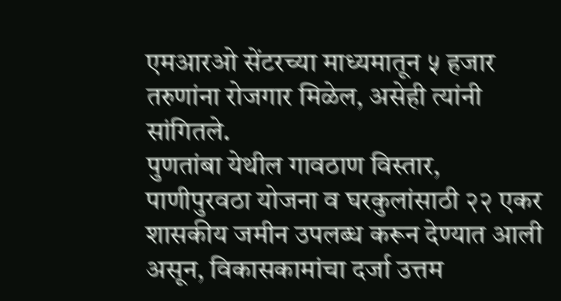एमआरओ सेंटरच्या माध्यमातून ५ हजार तरुणांना रोजगार मिळेल, असेही त्यांनी सांगितले.
पुणतांबा येथील गावठाण विस्तार, पाणीपुरवठा योजना व घरकुलांसाठी २२ एकर शासकीय जमीन उपलब्ध करून देण्यात आली असून, विकासकामांचा दर्जा उत्तम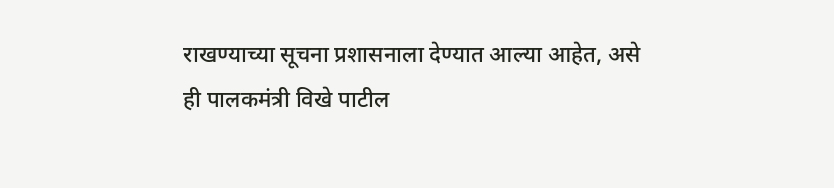राखण्याच्या सूचना प्रशासनाला देण्यात आल्या आहेत, असे ही पालकमंत्री विखे पाटील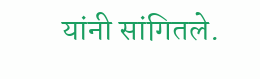यांनी सांगितले.